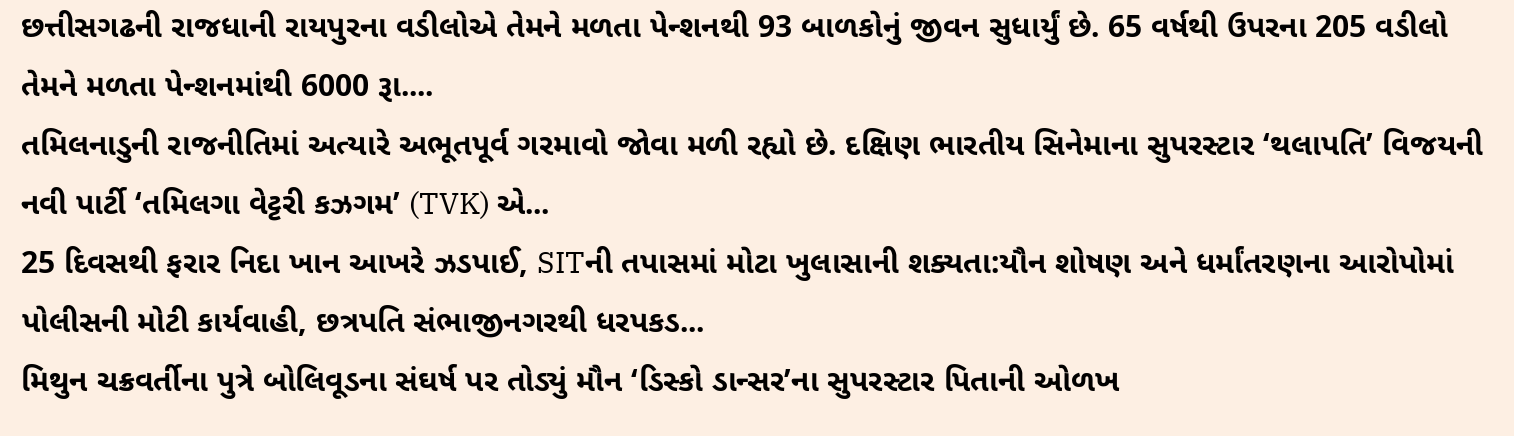છત્તીસગઢની રાજધાની રાયપુરના વડીલોએ તેમને મળતા પેન્શનથી 93 બાળકોનું જીવન સુધાર્યું છે. 65 વર્ષથી ઉપરના 205 વડીલો તેમને મળતા પેન્શનમાંથી 6000 રૂા....
તમિલનાડુની રાજનીતિમાં અત્યારે અભૂતપૂર્વ ગરમાવો જોવા મળી રહ્યો છે. દક્ષિણ ભારતીય સિનેમાના સુપરસ્ટાર ‘થલાપતિ’ વિજયની નવી પાર્ટી ‘તમિલગા વેટ્ટરી કઝગમ’ (TVK) એ...
25 દિવસથી ફરાર નિદા ખાન આખરે ઝડપાઈ, SITની તપાસમાં મોટા ખુલાસાની શક્યતા:યૌન શોષણ અને ધર્માંતરણના આરોપોમાં પોલીસની મોટી કાર્યવાહી, છત્રપતિ સંભાજીનગરથી ધરપકડ...
મિથુન ચક્રવર્તીના પુત્રે બોલિવૂડના સંઘર્ષ પર તોડ્યું મૌન ‘ડિસ્કો ડાન્સર’ના સુપરસ્ટાર પિતાની ઓળખ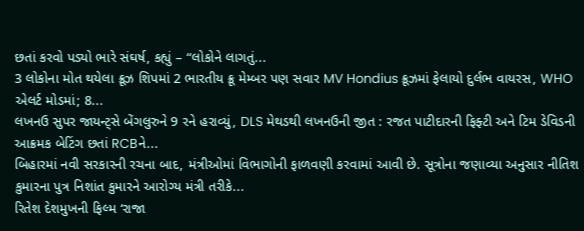છતાં કરવો પડ્યો ભારે સંઘર્ષ, કહ્યું – “લોકોને લાગતું...
3 લોકોના મોત થયેલા ક્રૂઝ શિપમાં 2 ભારતીય ક્રૂ મેમ્બર પણ સવાર MV Hondius ક્રૂઝમાં ફેલાયો દુર્લભ વાયરસ, WHO એલર્ટ મોડમાં; 8...
લખનઉ સુપર જાયન્ટ્સે બેંગલુરુને 9 રને હરાવ્યું, DLS મેથડથી લખનઉની જીત : રજત પાટીદારની ફિફ્ટી અને ટિમ ડેવિડની આક્રમક બેટિંગ છતાં RCBને...
બિહારમાં નવી સરકારની રચના બાદ, મંત્રીઓમાં વિભાગોની ફાળવણી કરવામાં આવી છે. સૂત્રોના જણાવ્યા અનુસાર નીતિશ કુમારના પુત્ર નિશાંત કુમારને આરોગ્ય મંત્રી તરીકે...
રિતેશ દેશમુખની ફિલ્મ ‘રાજા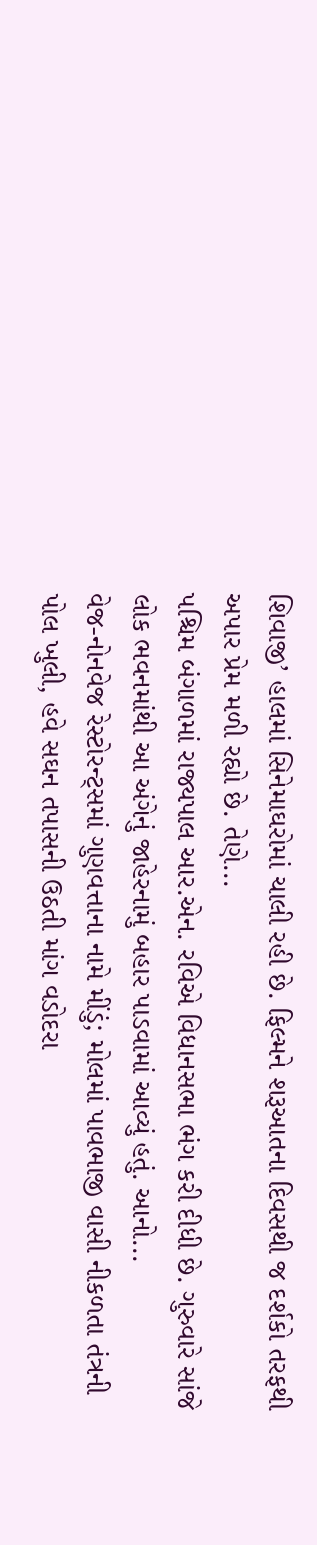શિવાજી’ હાલમાં સિનેમાઘરોમાં ચાલી રહી છે. ફિલ્મને શરૂઆતના દિવસથી જ દર્શકો તરફથી અપાર પ્રેમ મળી રહ્યો છે. તેણે...
પશ્ચિમ બંગાળમાં રાજ્યપાલ આર.એન. રવિએ વિધાનસભા ભંગ કરી દીધી છે. ગુરુવારે સાંજે લોક ભવનમાંથી આ અંગેનું જાહેરનામું બહાર પાડવામાં આવ્યું હતું. આનો...
વેજ-નોનવેજ રેસ્ટોરન્ટ્સમાં ગુણવત્તાના નામે મીંડું; મોલમાં પાવભાજી વાસી નીકળતા તંત્રની પોલ ખુલી, હવે સઘન તપાસની ઉઠતી માંગ વડોદરા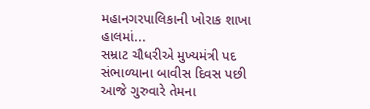મહાનગરપાલિકાની ખોરાક શાખા હાલમાં...
સમ્રાટ ચૌધરીએ મુખ્યમંત્રી પદ સંભાળ્યાના બાવીસ દિવસ પછી આજે ગુરુવારે તેમના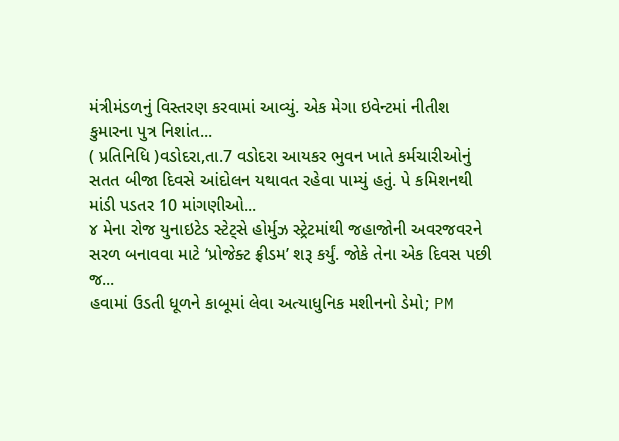મંત્રીમંડળનું વિસ્તરણ કરવામાં આવ્યું. એક મેગા ઇવેન્ટમાં નીતીશ કુમારના પુત્ર નિશાંત...
( પ્રતિનિધિ )વડોદરા,તા.7 વડોદરા આયકર ભુવન ખાતે કર્મચારીઓનું સતત બીજા દિવસે આંદોલન યથાવત રહેવા પામ્યું હતું. પે કમિશનથી માંડી પડતર 10 માંગણીઓ...
૪ મેના રોજ યુનાઇટેડ સ્ટેટ્સે હોર્મુઝ સ્ટ્રેટમાંથી જહાજોની અવરજવરને સરળ બનાવવા માટે ‘પ્રોજેક્ટ ફ્રીડમ’ શરૂ કર્યું. જોકે તેના એક દિવસ પછી જ...
હવામાં ઉડતી ધૂળને કાબૂમાં લેવા અત્યાધુનિક મશીનનો ડેમો; PM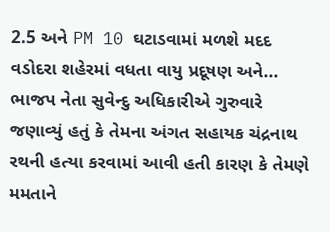2.5 અને PM 10 ઘટાડવામાં મળશે મદદ વડોદરા શહેરમાં વધતા વાયુ પ્રદૂષણ અને...
ભાજપ નેતા સુવેન્દુ અધિકારીએ ગુરુવારે જણાવ્યું હતું કે તેમના અંગત સહાયક ચંદ્રનાથ રથની હત્યા કરવામાં આવી હતી કારણ કે તેમણે મમતાને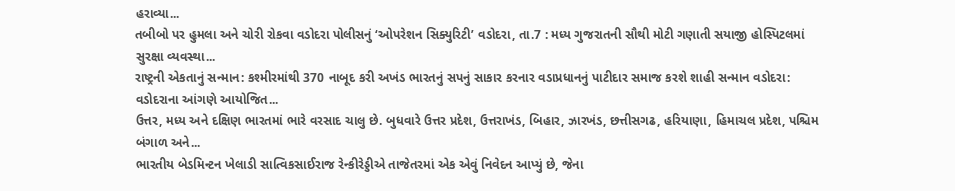હરાવ્યા...
તબીબો પર હુમલા અને ચોરી રોકવા વડોદરા પોલીસનું ‘ઓપરેશન સિક્યુરિટી’ વડોદરા, તા.7 : મધ્ય ગુજરાતની સૌથી મોટી ગણાતી સયાજી હોસ્પિટલમાં સુરક્ષા વ્યવસ્થા...
રાષ્ટ્રની એકતાનું સન્માન: કશ્મીરમાંથી 370 નાબૂદ કરી અખંડ ભારતનું સપનું સાકાર કરનાર વડાપ્રધાનનું પાટીદાર સમાજ કરશે શાહી સન્માન વડોદરા: વડોદરાના આંગણે આયોજિત...
ઉત્તર, મધ્ય અને દક્ષિણ ભારતમાં ભારે વરસાદ ચાલુ છે. બુધવારે ઉત્તર પ્રદેશ, ઉત્તરાખંડ, બિહાર, ઝારખંડ, છત્તીસગઢ, હરિયાણા, હિમાચલ પ્રદેશ, પશ્ચિમ બંગાળ અને...
ભારતીય બેડમિન્ટન ખેલાડી સાત્વિકસાઈરાજ રેન્કીરેડ્ડીએ તાજેતરમાં એક એવું નિવેદન આપ્યું છે, જેના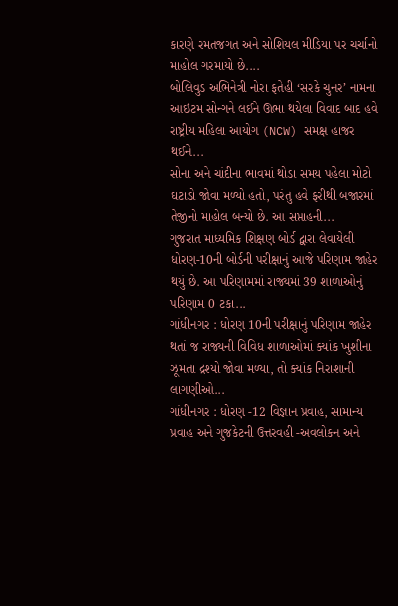કારણે રમતજગત અને સોશિયલ મીડિયા પર ચર્ચાનો માહોલ ગરમાયો છે....
બોલિવુડ અભિનેત્રી નોરા ફતેહી ‘સરકે ચુનર’ નામના આઇટમ સોન્ગને લઈને ઊભા થયેલા વિવાદ બાદ હવે રાષ્ટ્રીય મહિલા આયોગ (NCW) સમક્ષ હાજર થઈને...
સોના અને ચાંદીના ભાવમાં થોડા સમય પહેલા મોટો ઘટાડો જોવા મળ્યો હતો, પરંતુ હવે ફરીથી બજારમાં તેજીનો માહોલ બન્યો છે. આ સપ્તાહની...
ગુજરાત માધ્યમિક શિક્ષણ બોર્ડ દ્વારા લેવાયેલી ધોરણ-10ની બોર્ડની પરીક્ષાનું આજે પરિણામ જાહેર થયું છે. આ પરિણામમાં રાજ્યમાં 39 શાળાઓનું પરિણામ 0 ટકા...
ગાંધીનગર : ધોરણ 10ની પરીક્ષાનું પરિણામ જાહેર થતાં જ રાજ્યની વિવિધ શાળાઓમાં ક્યાંક ખુશીના ઝૂમતા દ્રશ્યો જોવા મળ્યા, તો ક્યાંક નિરાશાની લાગણીઓ...
ગાંધીનગર : ધોરણ -12 વિજ્ઞાન પ્રવાહ, સામાન્ય પ્રવાહ અને ગુજકેટની ઉત્તરવહી -અવલોકન અને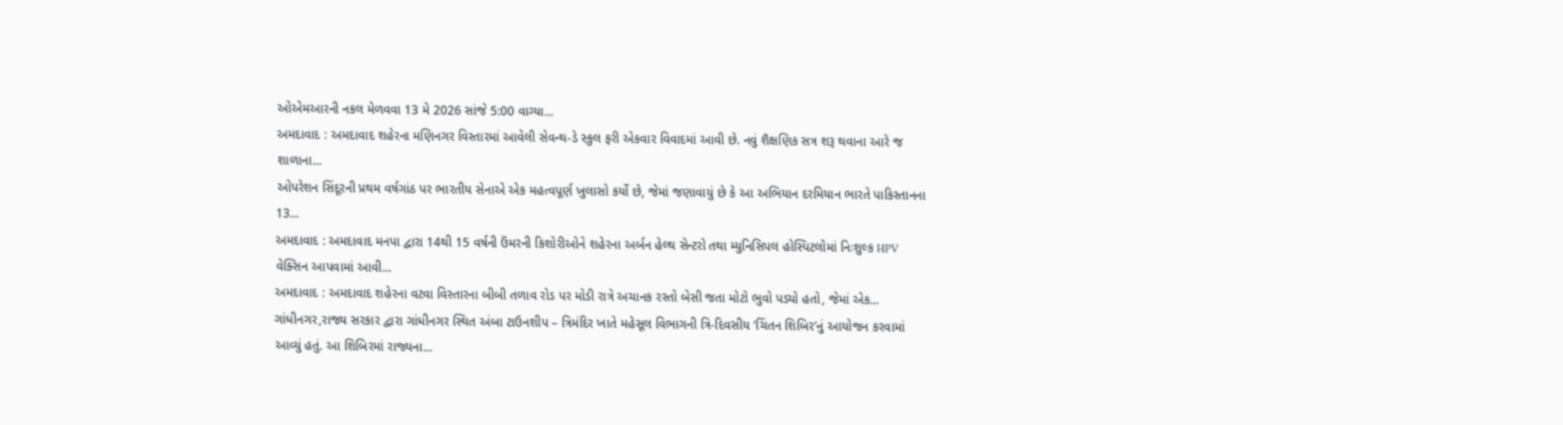ઓએમઆરની નકલ મેળવવા 13 મે 2026 સાંજે 5:00 વાગ્યા...
અમદાવાદ : અમદાવાદ શહેરના મણિનગર વિસ્તારમાં આવેલી સેવન્થ-ડે સ્કુલ ફરી એકવાર વિવાદમાં આવી છે. નવું શૈક્ષણિક સત્ર શરૂ થવાના આરે જ શાળાના...
ઓપરેશન સિંદૂરની પ્રથમ વર્ષગાંઠ પર ભારતીય સેનાએ એક મહત્વપૂર્ણ ખુલાસો કર્યો છે, જેમાં જણાવાયું છે કે આ અભિયાન દરમિયાન ભારતે પાકિસ્તાનના 13...
અમદાવાદ : અમદાવાદ મનપા દ્વારા 14થી 15 વર્ષની ઉંમરની કિશોરીઓને શહેરના અર્બન હેલ્થ સેન્ટરો તથા મ્યુનિસિપલ હોસ્પિટલોમાં નિઃશુલ્ક HPV વેક્સિન આપવામાં આવી...
અમદાવાદ : અમદાવાદ શહેરના વટવા વિસ્તારના બીબી તળાવ રોડ પર મોડી રાત્રે અચાનક રસ્તો બેસી જતા મોટો ભુવો પડ્યો હતો, જેમાં એક...
ગાંધીનગર,રાજ્ય સરકાર દ્વારા ગાંધીનગર સ્થિત અંબા ટાઉનશીપ – ત્રિમંદિર ખાતે મહેસૂલ વિભાગની ત્રિ-દિવસીય ‘ચિંતન શિબિર’નું આયોજન કરવામાં આવ્યું હતું. આ શિબિરમાં રાજ્યના...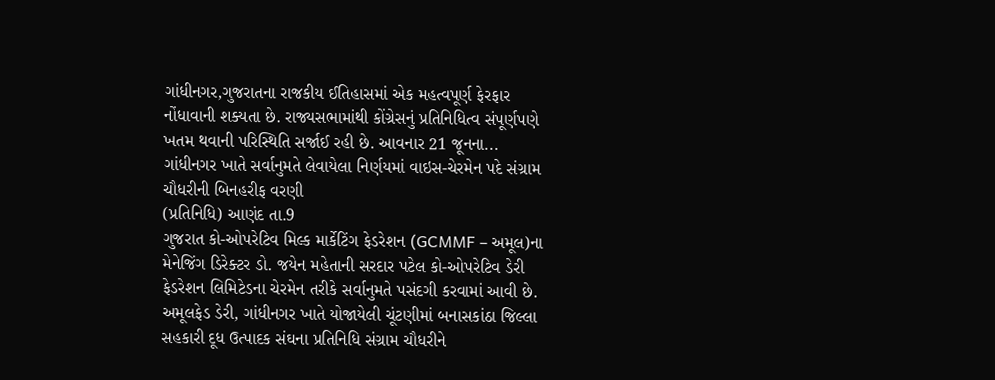ગાંધીનગર,ગુજરાતના રાજકીય ઈતિહાસમાં એક મહત્વપૂર્ણ ફેરફાર નોંધાવાની શક્યતા છે. રાજ્યસભામાંથી કોંગ્રેસનું પ્રતિનિધિત્વ સંપૂર્ણપણે ખતમ થવાની પરિસ્થિતિ સર્જાઈ રહી છે. આવનાર 21 જૂનના...
ગાંધીનગર ખાતે સર્વાનુમતે લેવાયેલા નિર્ણયમાં વાઇસ-ચેરમેન પદે સંગ્રામ ચૌધરીની બિનહરીફ વરણી
(પ્રતિનિધિ) આણંદ તા.9
ગુજરાત કો-ઓપરેટિવ મિલ્ક માર્કેટિંગ ફેડરેશન (GCMMF – અમૂલ)ના મેનેજિંગ ડિરેક્ટર ડો. જયેન મહેતાની સરદાર પટેલ કો-ઓપરેટિવ ડેરી ફેડરેશન લિમિટેડના ચેરમેન તરીકે સર્વાનુમતે પસંદગી કરવામાં આવી છે. અમૂલફેડ ડેરી, ગાંધીનગર ખાતે યોજાયેલી ચૂંટણીમાં બનાસકાંઠા જિલ્લા સહકારી દૂધ ઉત્પાદક સંઘના પ્રતિનિધિ સંગ્રામ ચૌધરીને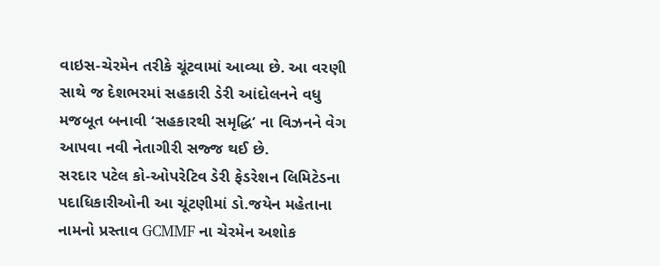વાઇસ-ચેરમેન તરીકે ચૂંટવામાં આવ્યા છે. આ વરણી સાથે જ દેશભરમાં સહકારી ડેરી આંદોલનને વધુ મજબૂત બનાવી ‘સહકારથી સમૃદ્ધિ’ ના વિઝનને વેગ આપવા નવી નેતાગીરી સજ્જ થઈ છે.
સરદાર પટેલ કો-ઓપરેટિવ ડેરી ફેડરેશન લિમિટેડના પદાધિકારીઓની આ ચૂંટણીમાં ડો.જયેન મહેતાના નામનો પ્રસ્તાવ GCMMF ના ચેરમેન અશોક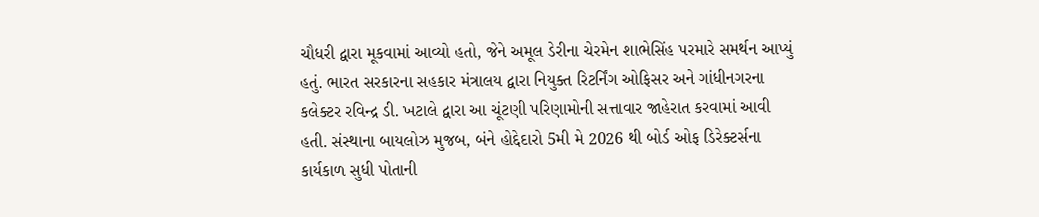ચૌધરી દ્વારા મૂકવામાં આવ્યો હતો, જેને અમૂલ ડેરીના ચેરમેન શાભેસિંહ પરમારે સમર્થન આપ્યું હતું. ભારત સરકારના સહકાર મંત્રાલય દ્વારા નિયુક્ત રિટર્નિંગ ઓફિસર અને ગાંધીનગરના કલેક્ટર રવિન્દ્ર ડી. ખટાલે દ્વારા આ ચૂંટણી પરિણામોની સત્તાવાર જાહેરાત કરવામાં આવી હતી. સંસ્થાના બાયલોઝ મુજબ, બંને હોદ્દેદારો 5મી મે 2026 થી બોર્ડ ઓફ ડિરેક્ટર્સના કાર્યકાળ સુધી પોતાની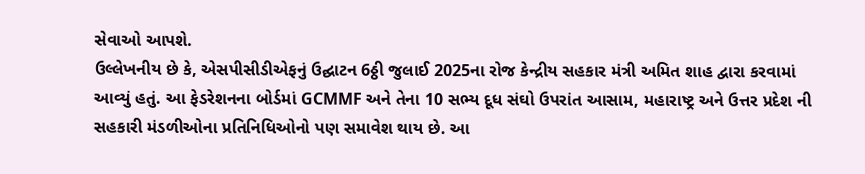સેવાઓ આપશે.
ઉલ્લેખનીય છે કે, એસપીસીડીએફનું ઉદ્ઘાટન 6ઠ્ઠી જુલાઈ 2025ના રોજ કેન્દ્રીય સહકાર મંત્રી અમિત શાહ દ્વારા કરવામાં આવ્યું હતું. આ ફેડરેશનના બોર્ડમાં GCMMF અને તેના 10 સભ્ય દૂધ સંઘો ઉપરાંત આસામ, મહારાષ્ટ્ર અને ઉત્તર પ્રદેશ ની સહકારી મંડળીઓના પ્રતિનિધિઓનો પણ સમાવેશ થાય છે. આ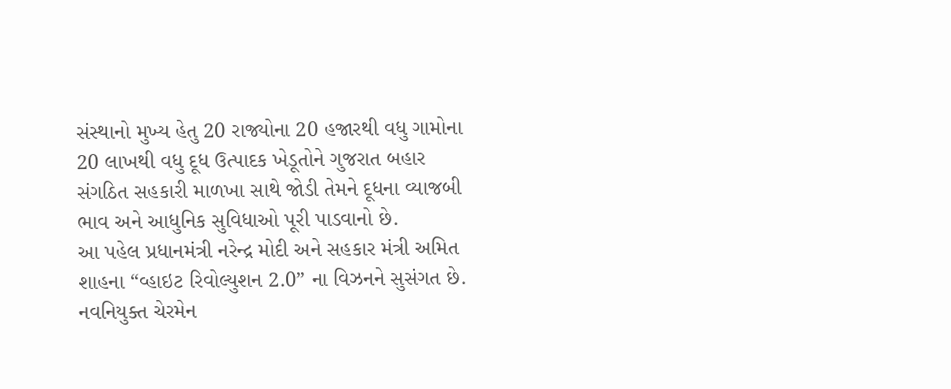સંસ્થાનો મુખ્ય હેતુ 20 રાજ્યોના 20 હજારથી વધુ ગામોના 20 લાખથી વધુ દૂધ ઉત્પાદક ખેડૂતોને ગુજરાત બહાર સંગઠિત સહકારી માળખા સાથે જોડી તેમને દૂધના વ્યાજબી ભાવ અને આધુનિક સુવિધાઓ પૂરી પાડવાનો છે.
આ પહેલ પ્રધાનમંત્રી નરેન્દ્ર મોદી અને સહકાર મંત્રી અમિત શાહના “વ્હાઇટ રિવોલ્યુશન 2.0” ના વિઝનને સુસંગત છે. નવનિયુક્ત ચેરમેન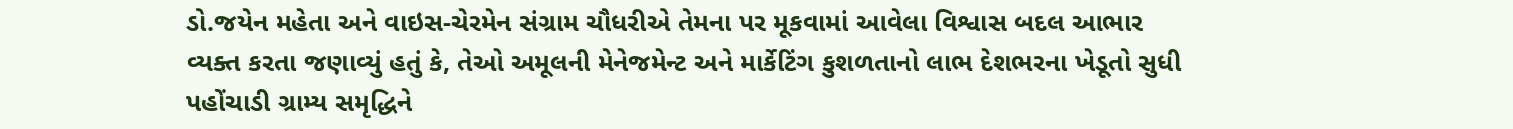ડો.જયેન મહેતા અને વાઇસ-ચેરમેન સંગ્રામ ચૌધરીએ તેમના પર મૂકવામાં આવેલા વિશ્વાસ બદલ આભાર વ્યક્ત કરતા જણાવ્યું હતું કે, તેઓ અમૂલની મેનેજમેન્ટ અને માર્કેટિંગ કુશળતાનો લાભ દેશભરના ખેડૂતો સુધી પહોંચાડી ગ્રામ્ય સમૃદ્ધિને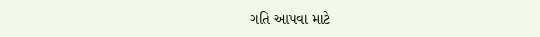ગતિ આપવા માટે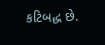કટિબદ્ધ છે.